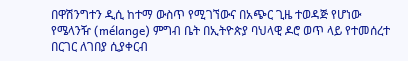በዋሽንግተን ዲሲ ከተማ ውስጥ የሚገኘውና በአጭር ጊዜ ተወዳጅ የሆነው የሜላንዥ (mélange) ምግብ ቤት በኢትዮጵያ ባህላዊ ዶሮ ወጥ ላይ የተመሰረተ በርገር ለገበያ ሲያቀርብ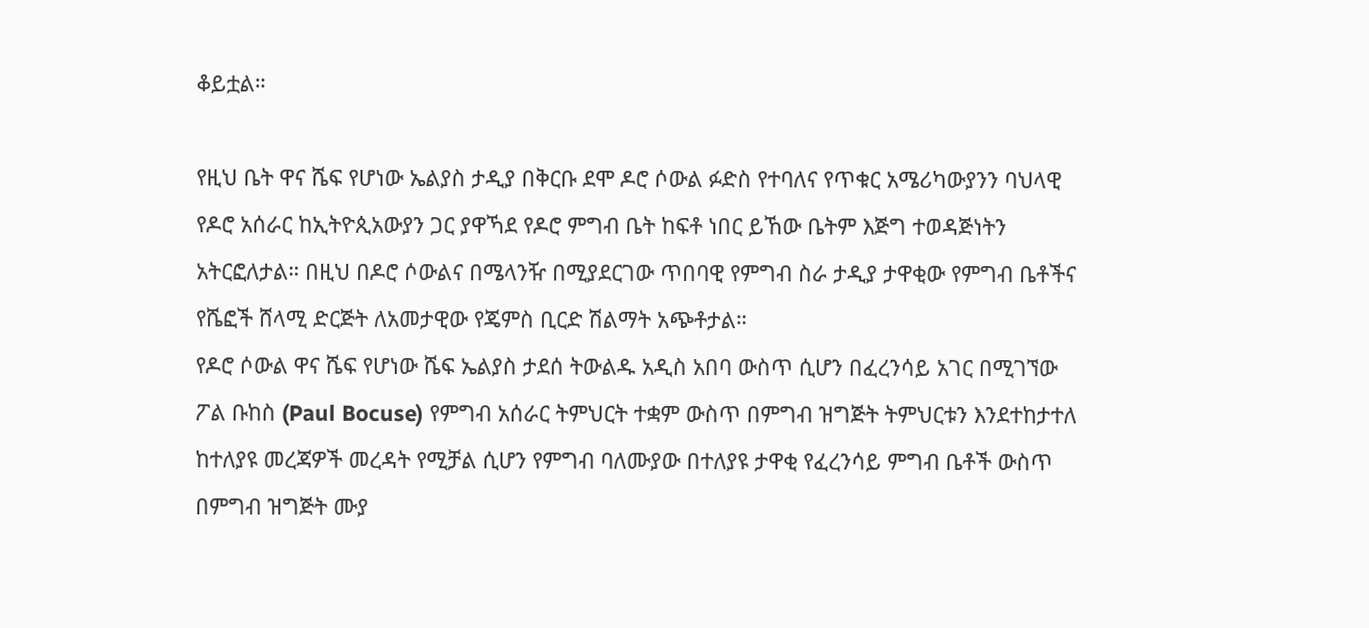ቆይቷል።

የዚህ ቤት ዋና ሼፍ የሆነው ኤልያስ ታዲያ በቅርቡ ደሞ ዶሮ ሶውል ፉድስ የተባለና የጥቁር አሜሪካውያንን ባህላዊ የዶሮ አሰራር ከኢትዮጲአውያን ጋር ያዋኻደ የዶሮ ምግብ ቤት ከፍቶ ነበር ይኸው ቤትም እጅግ ተወዳጅነትን አትርፎለታል። በዚህ በዶሮ ሶውልና በሜላንዥ በሚያደርገው ጥበባዊ የምግብ ስራ ታዲያ ታዋቂው የምግብ ቤቶችና የሼፎች ሸላሚ ድርጅት ለአመታዊው የጄምስ ቢርድ ሽልማት አጭቶታል።
የዶሮ ሶውል ዋና ሼፍ የሆነው ሼፍ ኤልያስ ታደሰ ትውልዱ አዲስ አበባ ውስጥ ሲሆን በፈረንሳይ አገር በሚገኘው ፖል ቡከስ (Paul Bocuse) የምግብ አሰራር ትምህርት ተቋም ውስጥ በምግብ ዝግጅት ትምህርቱን እንደተከታተለ ከተለያዩ መረጃዎች መረዳት የሚቻል ሲሆን የምግብ ባለሙያው በተለያዩ ታዋቂ የፈረንሳይ ምግብ ቤቶች ውስጥ በምግብ ዝግጅት ሙያ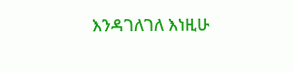እንዳገለገለ እነዚሁ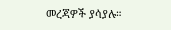መረጃዎች ያሳያሉ።